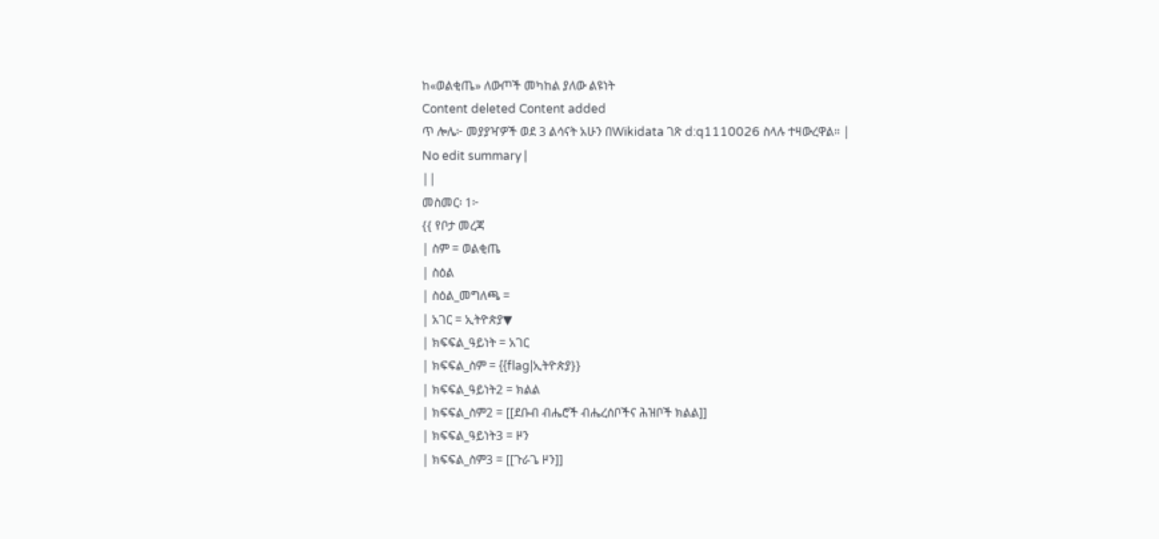ከ«ወልቂጤ» ለውጦች መካከል ያለው ልዩነት
Content deleted Content added
ጥ ሎሌ፦ መያያዣዎች ወደ 3 ልሳናት አሁን በWikidata ገጽ d:q1110026 ስላሉ ተዛውረዋል። |
No edit summary |
||
መስመር፡ 1፦
{{ የቦታ መረጃ
| ስም = ወልቂጤ
| ስዕል
| ስዕል_መግለጫ =
| አገር = ኢትዮጵያ▼
| ክፍፍል_ዓይነት = አገር
| ክፍፍል_ስም = {{flag|ኢትዮጵያ}}
| ክፍፍል_ዓይነት2 = ክልል
| ክፍፍል_ስም2 = [[ደቡብ ብሔሮች ብሔረሰቦችና ሕዝቦች ክልል]]
| ክፍፍል_ዓይነት3 = ዞን
| ክፍፍል_ስም3 = [[ጉራጌ ዞን]]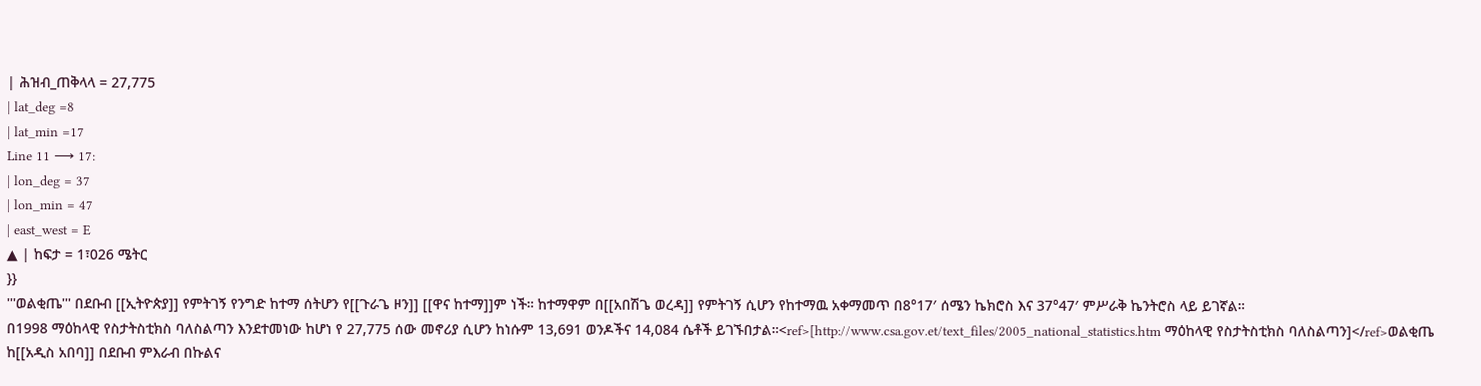| ሕዝብ_ጠቅላላ = 27,775
| lat_deg =8
| lat_min =17
Line 11 ⟶ 17:
| lon_deg = 37
| lon_min = 47
| east_west = E
▲ | ከፍታ = 1፣026 ሜትር
}}
'''ወልቂጤ''' በደቡብ [[ኢትዮጵያ]] የምትገኝ የንግድ ከተማ ሰትሆን የ[[ጉራጌ ዞን]] [[ዋና ከተማ]]ም ነች። ከተማዋም በ[[አበሽጌ ወረዳ]] የምትገኝ ሲሆን የከተማዉ አቀማመጥ በ8°17′ ሰሜን ኬክሮስ እና 37°47′ ምሥራቅ ኬንትሮስ ላይ ይገኛል።
በ1998 ማዕከላዊ የስታትስቲክስ ባለስልጣን እንደተመነው ከሆነ የ 27,775 ሰው መኖሪያ ሲሆን ከነሱም 13,691 ወንዶችና 14,084 ሴቶች ይገኙበታል።<ref>[http://www.csa.gov.et/text_files/2005_national_statistics.htm ማዕከላዊ የስታትስቲክስ ባለስልጣን]</ref>ወልቂጤ ከ[[አዲስ አበባ]] በደቡብ ምእራብ በኩልና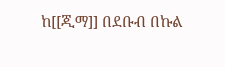ከ[[ጂማ]] በደቡብ በኩል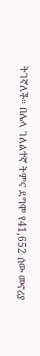ትገኛለች። በሌላ ገለልተኛ ትምና ደግሞ የ41,652 ሰው መኖሪያ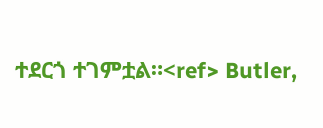ተደርጎ ተገምቷል።<ref> Butler,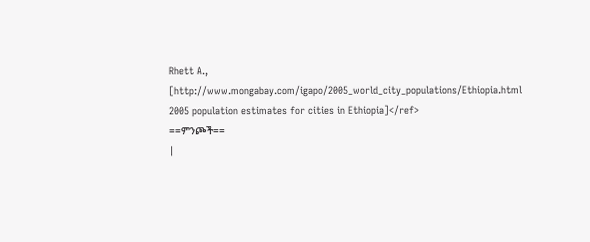Rhett A., [http://www.mongabay.com/igapo/2005_world_city_populations/Ethiopia.html 2005 population estimates for cities in Ethiopia]</ref>
==ምንጮች==
|